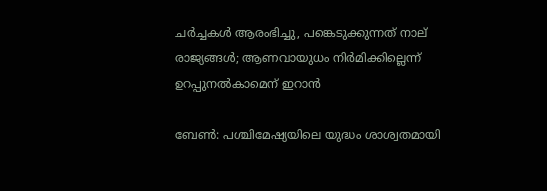ചര്‍ച്ചകള്‍ ആരംഭിച്ചു, പങ്കെടുക്കുന്നത് നാല് രാജ്യങ്ങള്‍; ആണവായുധം നിര്‍മിക്കില്ലെന്ന് ഉറപ്പുനല്‍കാമെന് ഇറാന്‍

ബേണ്‍: പശ്ചിമേഷ്യയിലെ യുദ്ധം ശാശ്വതമായി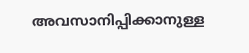അവസാനിപ്പിക്കാനുള്ള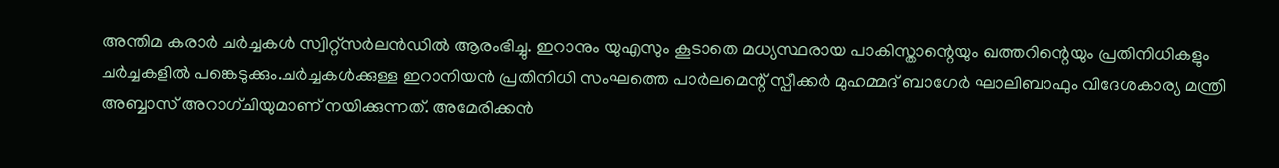അന്തിമ കരാര്‍ ചര്‍ച്ചകള്‍ സ്വിറ്റ്സര്‍ലന്‍ഡില്‍ ആരംഭിച്ചു. ഇറാനും യുഎസും കൂടാതെ മധ്യസ്ഥരായ പാകിസ്താന്റെയും ഖത്തറിന്റെയും പ്രതിനിധികളും ചര്‍ച്ചകളില്‍ പങ്കെടുക്കും.ചര്‍ച്ചകള്‍ക്കുള്ള ഇറാനിയന്‍ പ്രതിനിധി സംഘത്തെ പാര്‍ലമെന്റ് സ്പീക്കര്‍ മുഹമ്മദ് ബാഗേര്‍ ഘാലിബാഫും വിദേശകാര്യ മന്ത്രി അബ്ബാസ് അറാഗ്ചിയുമാണ് നയിക്കുന്നത്. അമേരിക്കന്‍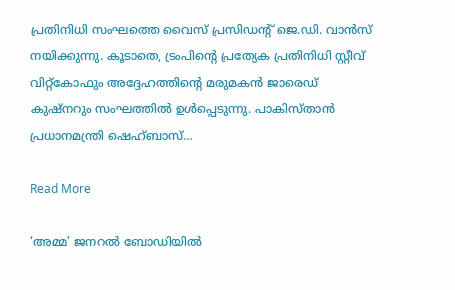പ്രതിനിധി സംഘത്തെ വൈസ് പ്രസിഡന്റ് ജെ.ഡി. വാന്‍സ് നയിക്കുന്നു. കൂടാതെ, ട്രംപിന്റെ പ്രത്യേക പ്രതിനിധി സ്റ്റീവ് വിറ്റ്കോഫും അദ്ദേഹത്തിന്റെ മരുമകന്‍ ജാരെഡ് കുഷ്നറും സംഘത്തില്‍ ഉള്‍പ്പെടുന്നു. പാകിസ്താന്‍ പ്രധാനമന്ത്രി ഷെഹ്ബാസ്…

Read More

‘അമ്മ’ ജനറല്‍ ബോഡിയില്‍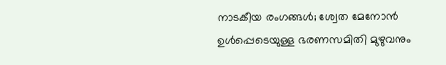നാടകീയ രംഗങ്ങള്‍; ശ്വേത മേനോന്‍ ഉള്‍പ്പെടെയുള്ള ഭരണസമിതി മുഴുവനും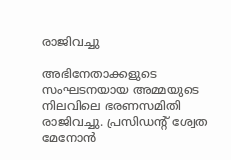രാജിവച്ചു

അഭിനേതാക്കളുടെ സംഘടനയായ അമ്മയുടെ നിലവിലെ ഭരണസമിതി രാജിവച്ചു. പ്രസിഡന്റ് ശ്വേത മേനോന്‍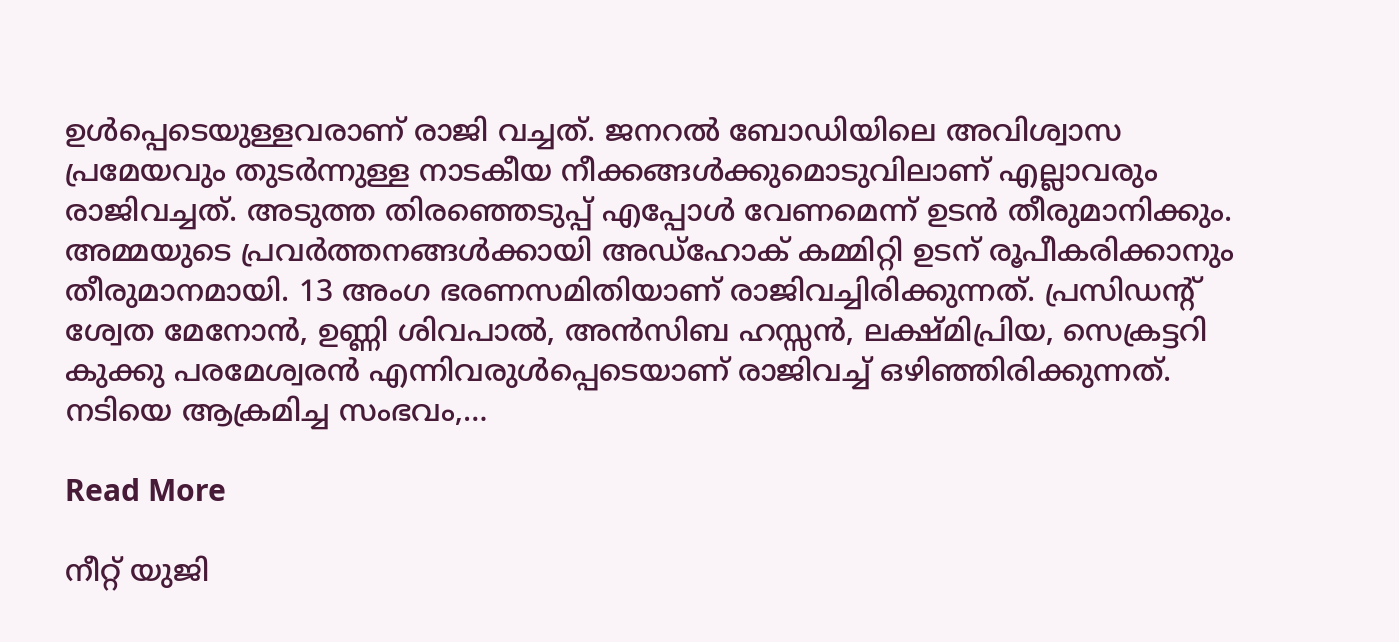ഉള്‍പ്പെടെയുള്ളവരാണ് രാജി വച്ചത്. ജനറല്‍ ബോഡിയിലെ അവിശ്വാസ പ്രമേയവും തുടര്‍ന്നുള്ള നാടകീയ നീക്കങ്ങള്‍ക്കുമൊടുവിലാണ് എല്ലാവരും രാജിവച്ചത്. അടുത്ത തിരഞ്ഞെടുപ്പ് എപ്പോള്‍ വേണമെന്ന് ഉടന്‍ തീരുമാനിക്കും. അമ്മയുടെ പ്രവര്‍ത്തനങ്ങള്‍ക്കായി അഡ്ഹോക് കമ്മിറ്റി ഉടന് രൂപീകരിക്കാനും തീരുമാനമായി. 13 അംഗ ഭരണസമിതിയാണ് രാജിവച്ചിരിക്കുന്നത്. പ്രസിഡന്റ് ശ്വേത മേനോന്‍, ഉണ്ണി ശിവപാല്‍, അന്‍സിബ ഹസ്സന്‍, ലക്ഷ്മിപ്രിയ, സെക്രട്ടറി കുക്കു പരമേശ്വരന്‍ എന്നിവരുള്‍പ്പെടെയാണ് രാജിവച്ച് ഒഴിഞ്ഞിരിക്കുന്നത്. നടിയെ ആക്രമിച്ച സംഭവം,…

Read More

നീറ്റ് യുജി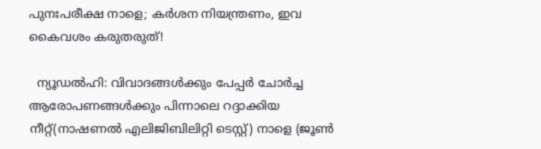പുനഃപരീക്ഷ നാളെ; കര്‍ശന നിയന്ത്രണം, ഇവ കൈവശം കരുതരുത്!

  ന്യൂഡല്‍ഹി: വിവാദങ്ങള്‍ക്കും പേപ്പര്‍ ചോര്‍ച്ച ആരോപണങ്ങള്‍ക്കും പിന്നാലെ റദ്ദാക്കിയ നീറ്റ്(നാഷണല്‍ എലിജിബിലിറ്റി ടെസ്റ്റ്) നാളെ (ജൂണ്‍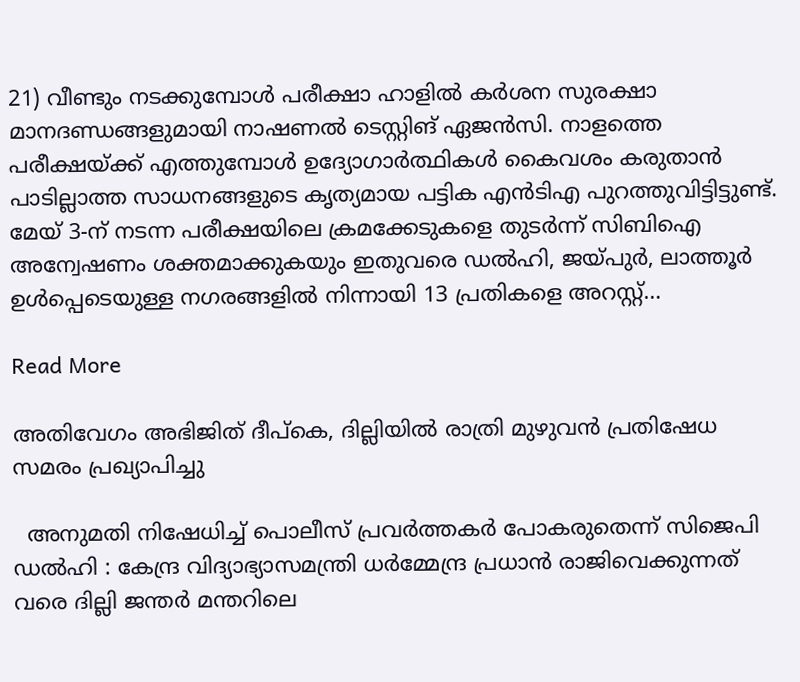21) വീണ്ടും നടക്കുമ്പോള്‍ പരീക്ഷാ ഹാളില്‍ കര്‍ശന സുരക്ഷാ മാനദണ്ഡങ്ങളുമായി നാഷണല്‍ ടെസ്റ്റിങ് ഏജന്‍സി. നാളത്തെ പരീക്ഷയ്ക്ക് എത്തുമ്പോള്‍ ഉദ്യോഗാര്‍ത്ഥികള്‍ കൈവശം കരുതാന്‍ പാടില്ലാത്ത സാധനങ്ങളുടെ കൃത്യമായ പട്ടിക എന്‍ടിഎ പുറത്തുവിട്ടിട്ടുണ്ട്. മേയ് 3-ന് നടന്ന പരീക്ഷയിലെ ക്രമക്കേടുകളെ തുടര്‍ന്ന് സിബിഐ അന്വേഷണം ശക്തമാക്കുകയും ഇതുവരെ ഡല്‍ഹി, ജയ്പുര്‍, ലാത്തൂര്‍ ഉള്‍പ്പെടെയുള്ള നഗരങ്ങളില്‍ നിന്നായി 13 പ്രതികളെ അറസ്റ്റ്…

Read More

അതിവേഗം അഭിജിത് ദീപ്‌കെ, ദില്ലിയില്‍ രാത്രി മുഴുവന്‍ പ്രതിഷേധ സമരം പ്രഖ്യാപിച്ചു

  അനുമതി നിഷേധിച്ച് പൊലീസ് പ്രവര്‍ത്തകര്‍ പോകരുതെന്ന് സിജെപി ഡല്‍ഹി : കേന്ദ്ര വിദ്യാഭ്യാസമന്ത്രി ധര്‍മ്മേന്ദ്ര പ്രധാന്‍ രാജിവെക്കുന്നത് വരെ ദില്ലി ജന്തര്‍ മന്തറിലെ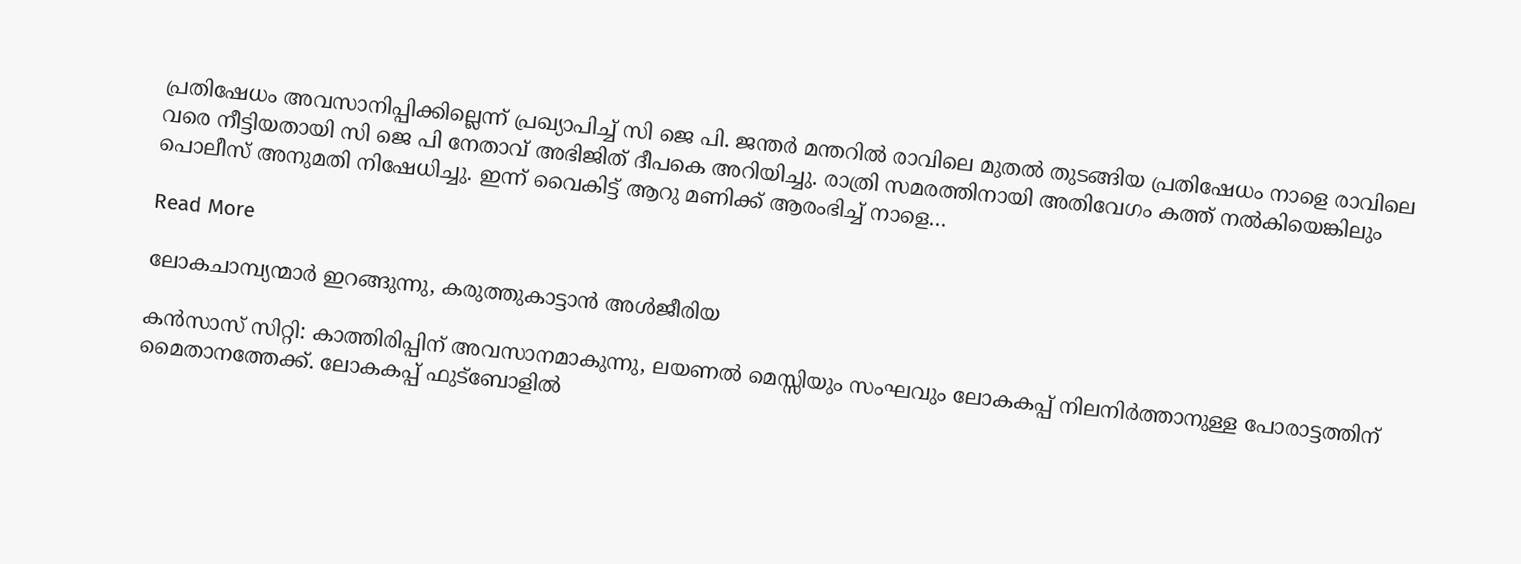പ്രതിഷേധം അവസാനിപ്പിക്കില്ലെന്ന് പ്രഖ്യാപിച്ച് സി ജെ പി. ജന്തര്‍ മന്തറില്‍ രാവിലെ മുതല്‍ തുടങ്ങിയ പ്രതിഷേധം നാളെ രാവിലെ വരെ നീട്ടിയതായി സി ജെ പി നേതാവ് അഭിജിത് ദീപകെ അറിയിച്ചു. രാത്രി സമരത്തിനായി അതിവേഗം കത്ത് നല്‍കിയെങ്കിലും പൊലീസ് അനുമതി നിഷേധിച്ചു. ഇന്ന് വൈകിട്ട് ആറു മണിക്ക് ആരംഭിച്ച് നാളെ…

Read More

ലോകചാമ്പ്യന്മാര്‍ ഇറങ്ങുന്നു, കരുത്തുകാട്ടാന്‍ അള്‍ജീരിയ

കന്‍സാസ് സിറ്റി: കാത്തിരിപ്പിന് അവസാനമാകുന്നു, ലയണല്‍ മെസ്സിയും സംഘവും ലോകകപ്പ് നിലനിര്‍ത്താനുള്ള പോരാട്ടത്തിന് മൈതാനത്തേക്ക്. ലോകകപ്പ് ഫുട്ബോളില്‍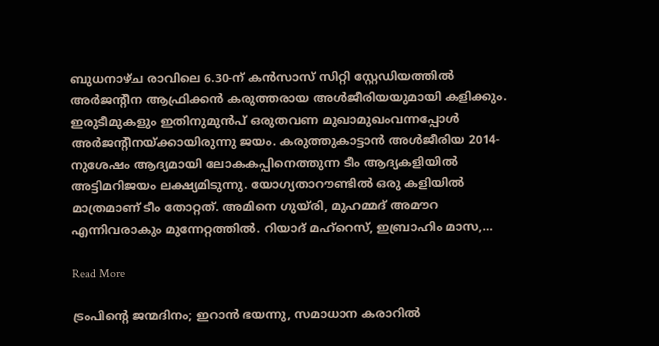ബുധനാഴ്ച രാവിലെ 6.30-ന് കന്‍സാസ് സിറ്റി സ്റ്റേഡിയത്തില്‍ അര്‍ജന്റീന ആഫ്രിക്കന്‍ കരുത്തരായ അള്‍ജീരിയയുമായി കളിക്കും. ഇരുടീമുകളും ഇതിനുമുന്‍പ് ഒരുതവണ മുഖാമുഖംവന്നപ്പോള്‍ അര്‍ജന്റീനയ്ക്കായിരുന്നു ജയം. കരുത്തുകാട്ടാന്‍ അള്‍ജീരിയ 2014-നുശേഷം ആദ്യമായി ലോകകപ്പിനെത്തുന്ന ടീം ആദ്യകളിയില്‍ അട്ടിമറിജയം ലക്ഷ്യമിടുന്നു. യോഗ്യതാറൗണ്ടില്‍ ഒരു കളിയില്‍ മാത്രമാണ് ടീം തോറ്റത്. അമിനെ ഗുയ്രി, മുഹമ്മദ് അമൗറ എന്നിവരാകും മുന്നേറ്റത്തില്‍. റിയാദ് മഹ്റെസ്, ഇബ്രാഹിം മാസ,…

Read More

ട്രംപിന്റെ ജന്മദിനം; ഇറാന്‍ ഭയന്നു, സമാധാന കരാറില്‍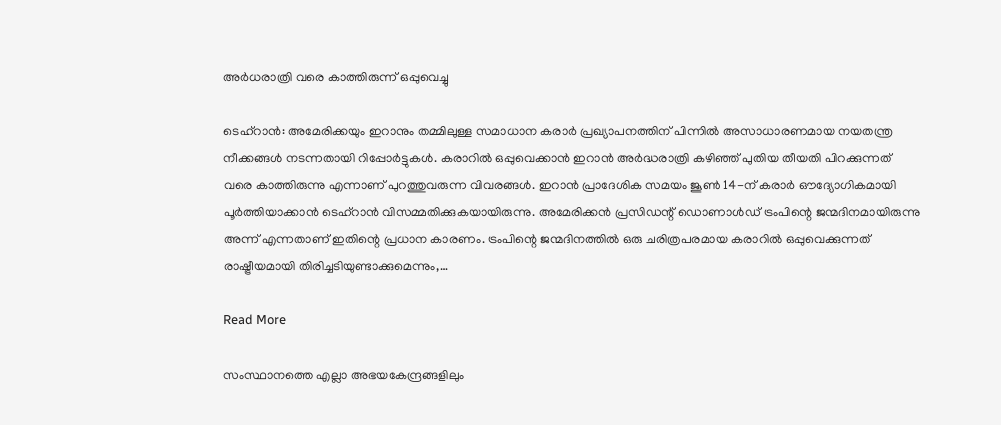അര്‍ധരാത്രി വരെ കാത്തിരുന്ന് ഒപ്പുവെച്ചു

ടെഹ്റാന്‍: അമേരിക്കയും ഇറാനും തമ്മിലുള്ള സമാധാന കരാര്‍ പ്രഖ്യാപനത്തിന് പിന്നില്‍ അസാധാരണമായ നയതന്ത്ര നീക്കങ്ങള്‍ നടന്നതായി റിപ്പോര്‍ട്ടുകള്‍. കരാറില്‍ ഒപ്പുവെക്കാന്‍ ഇറാന്‍ അര്‍ദ്ധരാത്രി കഴിഞ്ഞ് പുതിയ തീയതി പിറക്കുന്നത് വരെ കാത്തിരുന്നു എന്നാണ് പുറത്തുവരുന്ന വിവരങ്ങള്‍. ഇറാന്‍ പ്രാദേശിക സമയം ജൂണ്‍ 14-ന് കരാര്‍ ഔദ്യോഗികമായി പൂര്‍ത്തിയാക്കാന്‍ ടെഹ്‌റാന്‍ വിസമ്മതിക്കുകയായിരുന്നു. അമേരിക്കന്‍ പ്രസിഡന്റ് ഡൊണാള്‍ഡ് ട്രംപിന്റെ ജന്മദിനമായിരുന്നു അന്ന് എന്നതാണ് ഇതിന്റെ പ്രധാന കാരണം. ട്രംപിന്റെ ജന്മദിനത്തില്‍ ഒരു ചരിത്രപരമായ കരാറില്‍ ഒപ്പുവെക്കുന്നത് രാഷ്ട്രീയമായി തിരിച്ചടിയുണ്ടാക്കുമെന്നും,…

Read More

സംസ്ഥാനത്തെ എല്ലാ അഭയകേന്ദ്രങ്ങളിലും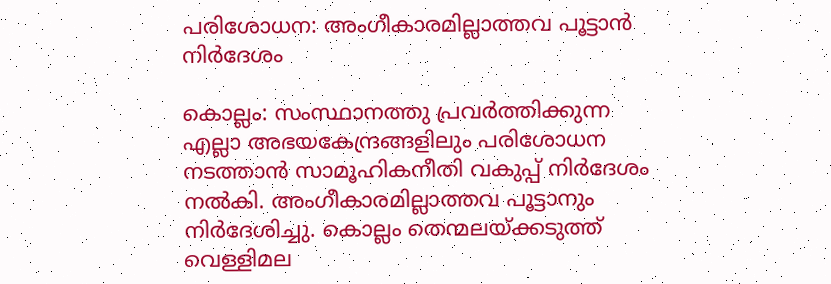പരിശോധന: അംഗീകാരമില്ലാത്തവ പൂട്ടാന്‍ നിര്‍ദേശം

കൊല്ലം: സംസ്ഥാനത്തു പ്രവര്‍ത്തിക്കുന്ന എല്ലാ അഭയകേന്ദ്രങ്ങളിലും പരിശോധന നടത്താന്‍ സാമൂഹികനീതി വകുപ്പ് നിര്‍ദേശം നല്‍കി. അംഗീകാരമില്ലാത്തവ പൂട്ടാനും നിര്‍ദേശിച്ചു. കൊല്ലം തെന്മലയ്ക്കടുത്ത് വെള്ളിമല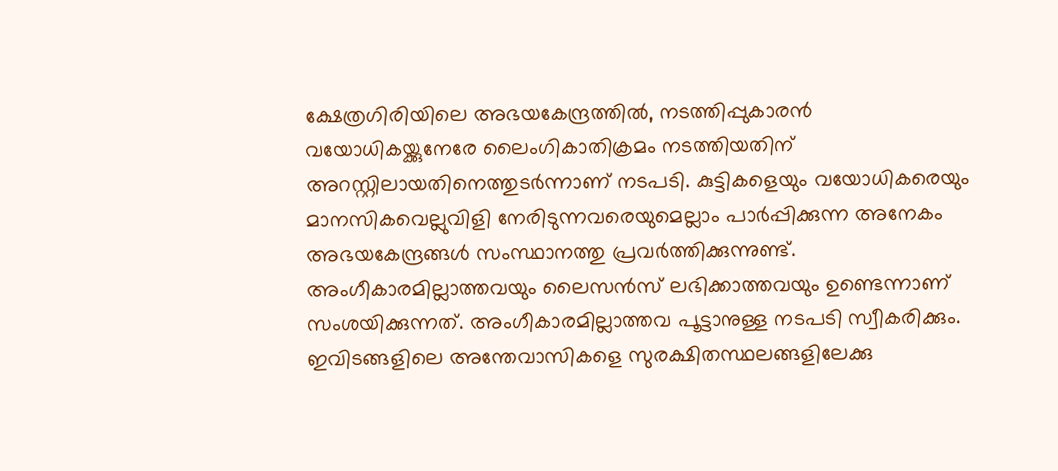ക്ഷേത്രഗിരിയിലെ അഭയകേന്ദ്രത്തില്‍, നടത്തിപ്പുകാരന്‍ വയോധികയ്ക്കുനേരേ ലൈംഗികാതിക്രമം നടത്തിയതിന് അറസ്റ്റിലായതിനെത്തുടര്‍ന്നാണ് നടപടി. കുട്ടികളെയും വയോധികരെയും മാനസികവെല്ലുവിളി നേരിടുന്നവരെയുമെല്ലാം പാര്‍പ്പിക്കുന്ന അനേകം അഭയകേന്ദ്രങ്ങള്‍ സംസ്ഥാനത്തു പ്രവര്‍ത്തിക്കുന്നുണ്ട്. അംഗീകാരമില്ലാത്തവയും ലൈസന്‍സ് ലഭിക്കാത്തവയും ഉണ്ടെന്നാണ് സംശയിക്കുന്നത്. അംഗീകാരമില്ലാത്തവ പൂട്ടാനുള്ള നടപടി സ്വീകരിക്കും. ഇവിടങ്ങളിലെ അന്തേവാസികളെ സുരക്ഷിതസ്ഥലങ്ങളിലേക്കു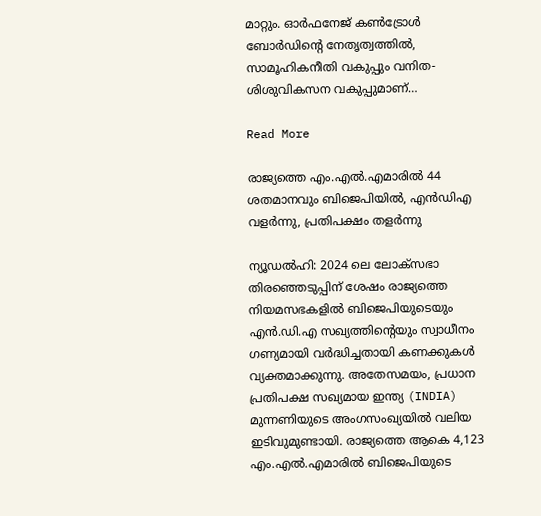മാറ്റും. ഓര്‍ഫനേജ് കണ്‍ട്രോള്‍ ബോര്‍ഡിന്റെ നേതൃത്വത്തില്‍, സാമൂഹികനീതി വകുപ്പും വനിത-ശിശുവികസന വകുപ്പുമാണ്…

Read More

രാജ്യത്തെ എം.എല്‍.എമാരില്‍ 44 ശതമാനവും ബിജെപിയില്‍, എന്‍ഡിഎ വളര്‍ന്നു, പ്രതിപക്ഷം തളര്‍ന്നു

ന്യൂഡല്‍ഹി: 2024 ലെ ലോക്സഭാ തിരഞ്ഞെടുപ്പിന് ശേഷം രാജ്യത്തെ നിയമസഭകളില്‍ ബിജെപിയുടെയും എന്‍.ഡി.എ സഖ്യത്തിന്റെയും സ്വാധീനം ഗണ്യമായി വര്‍ദ്ധിച്ചതായി കണക്കുകള്‍ വ്യക്തമാക്കുന്നു. അതേസമയം, പ്രധാന പ്രതിപക്ഷ സഖ്യമായ ഇന്ത്യ (INDIA) മുന്നണിയുടെ അംഗസംഖ്യയില്‍ വലിയ ഇടിവുമുണ്ടായി. രാജ്യത്തെ ആകെ 4,123 എം.എല്‍.എമാരില്‍ ബിജെപിയുടെ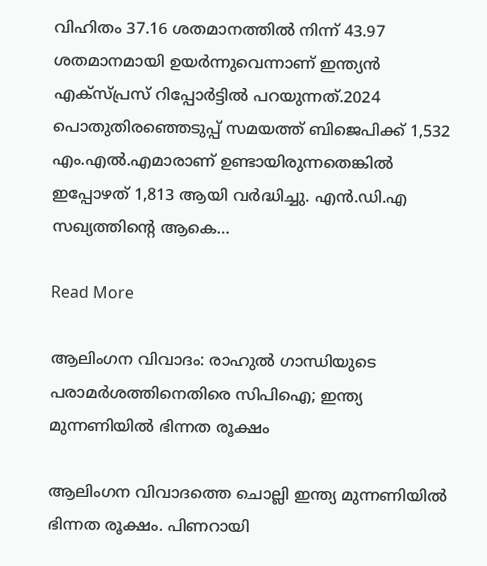വിഹിതം 37.16 ശതമാനത്തില്‍ നിന്ന് 43.97 ശതമാനമായി ഉയര്‍ന്നുവെന്നാണ് ഇന്ത്യന്‍ എക്സ്പ്രസ് റിപ്പോര്‍ട്ടില്‍ പറയുന്നത്.2024 പൊതുതിരഞ്ഞെടുപ്പ് സമയത്ത് ബിജെപിക്ക് 1,532 എം.എല്‍.എമാരാണ് ഉണ്ടായിരുന്നതെങ്കില്‍ ഇപ്പോഴത് 1,813 ആയി വര്‍ദ്ധിച്ചു. എന്‍.ഡി.എ സഖ്യത്തിന്റെ ആകെ…

Read More

ആലിംഗന വിവാദം: രാഹുല്‍ ഗാന്ധിയുടെ പരാമര്‍ശത്തിനെതിരെ സിപിഐ; ഇന്ത്യ മുന്നണിയില്‍ ഭിന്നത രൂക്ഷം

ആലിംഗന വിവാദത്തെ ചൊല്ലി ഇന്ത്യ മുന്നണിയില്‍ ഭിന്നത രൂക്ഷം. പിണറായി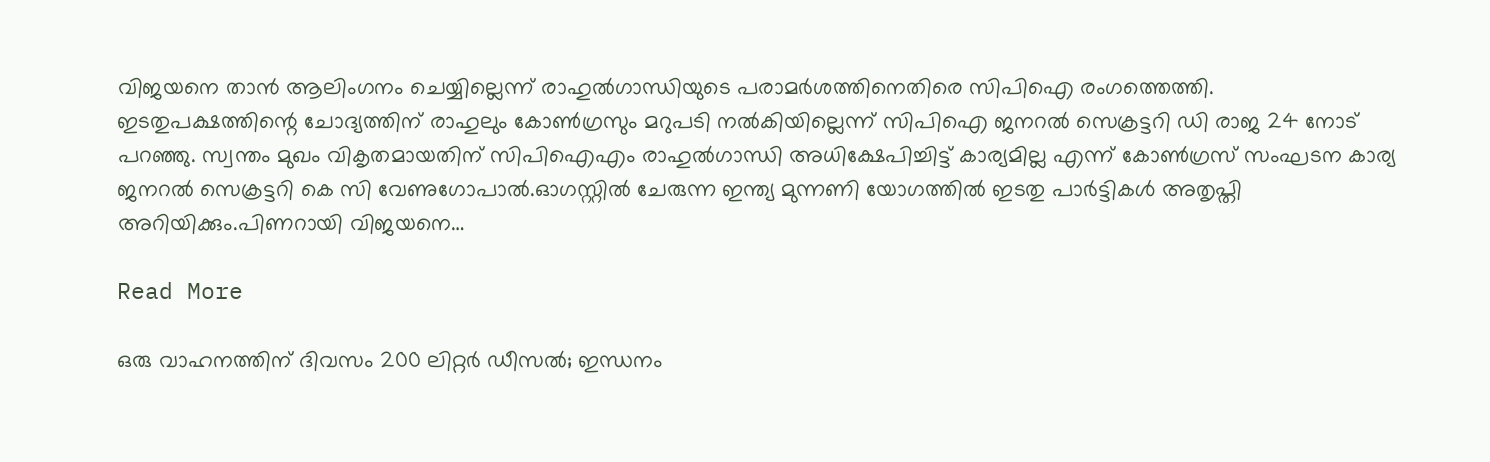വിജയനെ താന്‍ ആലിംഗനം ചെയ്യില്ലെന്ന് രാഹുല്‍ഗാന്ധിയുടെ പരാമര്‍ശത്തിനെതിരെ സിപിഐ രംഗത്തെത്തി. ഇടതുപക്ഷത്തിന്റെ ചോദ്യത്തിന് രാഹുലും കോണ്‍ഗ്രസും മറുപടി നല്‍കിയില്ലെന്ന് സിപിഐ ജനറല്‍ സെക്രട്ടറി ഡി രാജ 24 നോട് പറഞ്ഞു. സ്വന്തം മുഖം വികൃതമായതിന് സിപിഐഎം രാഹുല്‍ഗാന്ധി അധിക്ഷേപിച്ചിട്ട് കാര്യമില്ല എന്ന് കോണ്‍ഗ്രസ് സംഘടന കാര്യ ജനറല്‍ സെക്രട്ടറി കെ സി വേണുഗോപാല്‍.ഓഗസ്റ്റില്‍ ചേരുന്ന ഇന്ത്യ മുന്നണി യോഗത്തില്‍ ഇടതു പാര്‍ട്ടികള്‍ അതൃപ്തി അറിയിക്കും.പിണറായി വിജയനെ…

Read More

ഒരു വാഹനത്തിന് ദിവസം 200 ലിറ്റര്‍ ഡീസല്‍; ഇന്ധനം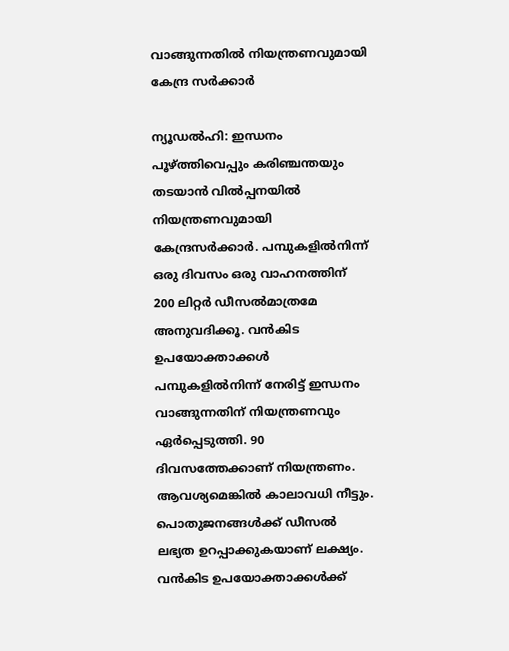വാങ്ങുന്നതില്‍ നിയന്ത്രണവുമായി കേന്ദ്ര സര്‍ക്കാര്‍

ന്യൂഡല്‍ഹി: ഇന്ധനം പൂഴ്ത്തിവെപ്പും കരിഞ്ചന്തയും തടയാന്‍ വില്‍പ്പനയില്‍ നിയന്ത്രണവുമായി കേന്ദ്രസര്‍ക്കാര്‍. പമ്പുകളില്‍നിന്ന് ഒരു ദിവസം ഒരു വാഹനത്തിന് 200 ലിറ്റര്‍ ഡീസല്‍മാത്രമേ അനുവദിക്കൂ. വന്‍കിട ഉപയോക്താക്കള്‍ പമ്പുകളില്‍നിന്ന് നേരിട്ട് ഇന്ധനം വാങ്ങുന്നതിന് നിയന്ത്രണവും ഏര്‍പ്പെടുത്തി. 90 ദിവസത്തേക്കാണ് നിയന്ത്രണം. ആവശ്യമെങ്കില്‍ കാലാവധി നീട്ടും. പൊതുജനങ്ങള്‍ക്ക് ഡീസല്‍ ലഭ്യത ഉറപ്പാക്കുകയാണ് ലക്ഷ്യം. വന്‍കിട ഉപയോക്താക്കള്‍ക്ക്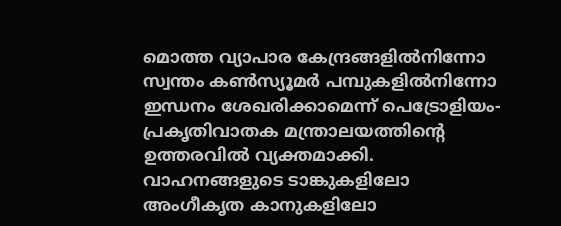മൊത്ത വ്യാപാര കേന്ദ്രങ്ങളില്‍നിന്നോ സ്വന്തം കണ്‍സ്യൂമര്‍ പമ്പുകളില്‍നിന്നോ ഇന്ധനം ശേഖരിക്കാമെന്ന് പെട്രോളിയം-പ്രകൃതിവാതക മന്ത്രാലയത്തിന്റെ ഉത്തരവില്‍ വ്യക്തമാക്കി. വാഹനങ്ങളുടെ ടാങ്കുകളിലോ അംഗീകൃത കാനുകളിലോ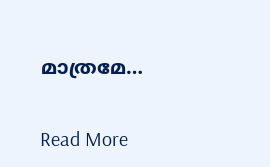മാത്രമേ…

Read More